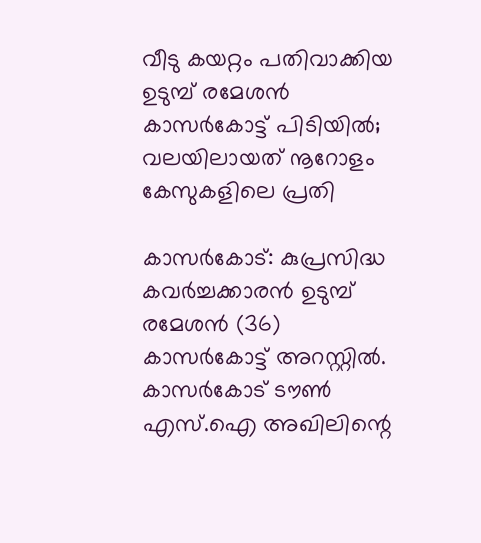വീടു കയറ്റം പതിവാക്കിയ ഉടുമ്പ് രമേശന്‍ കാസര്‍കോട്ട് പിടിയില്‍; വലയിലായത് നൂറോളം കേസുകളിലെ പ്രതി

കാസര്‍കോട്: കുപ്രസിദ്ധ കവര്‍ച്ചക്കാരന്‍ ഉടുമ്പ് രമേശന്‍ (36) കാസര്‍കോട്ട് അറസ്റ്റില്‍. കാസര്‍കോട് ടൗണ്‍ എസ്.ഐ അഖിലിന്റെ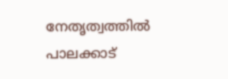നേതൃത്വത്തില്‍ പാലക്കാട്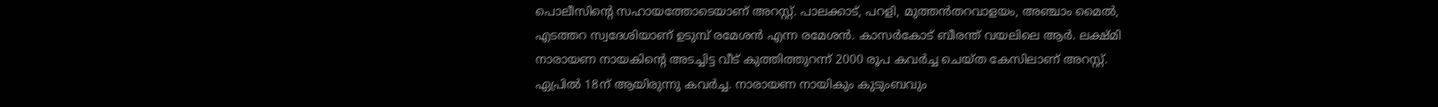പൊലീസിന്റെ സഹായത്തോടെയാണ് അറസ്റ്റ്. പാലക്കാട്, പറളി, മുത്തന്‍തറവാളയം, അഞ്ചാം മൈല്‍, എടത്തറ സ്വദേശിയാണ് ഉടുമ്പ് രമേശന്‍ എന്ന രമേശന്‍. കാസര്‍കോട് ബീരന്ത് വയലിലെ ആര്‍. ലക്ഷ്മി നാരായണ നായകിന്റെ അടച്ചിട്ട വീട് കുത്തിത്തുറന്ന് 2000 രൂപ കവര്‍ച്ച ചെയ്ത കേസിലാണ് അറസ്റ്റ്. ഏപ്രില്‍ 18ന് ആയിരുന്നു കവര്‍ച്ച. നാരായണ നായികും കുടുംബവും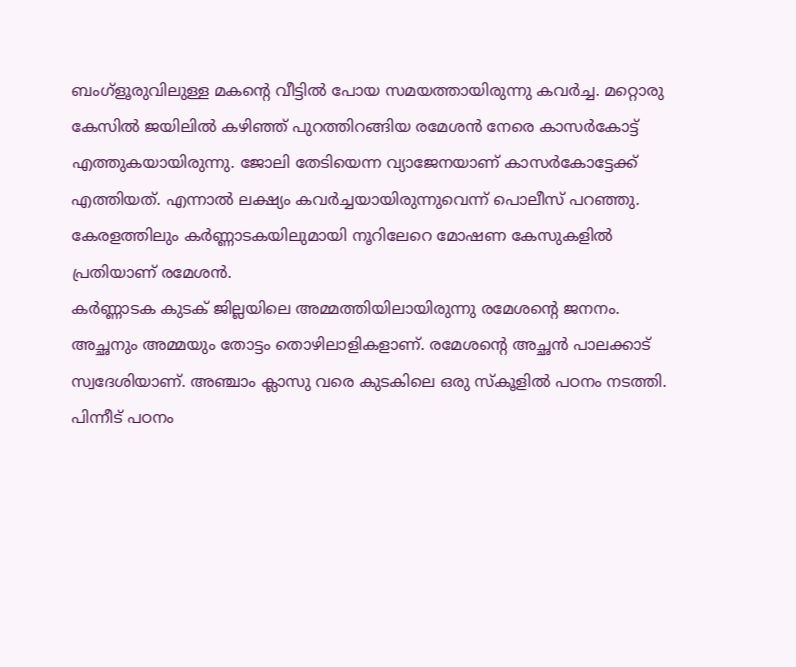ബംഗ്ളൂരുവിലുള്ള മകന്റെ വീട്ടില്‍ പോയ സമയത്തായിരുന്നു കവര്‍ച്ച. മറ്റൊരു കേസില്‍ ജയിലില്‍ കഴിഞ്ഞ് പുറത്തിറങ്ങിയ രമേശന്‍ നേരെ കാസര്‍കോട്ട് എത്തുകയായിരുന്നു. ജോലി തേടിയെന്ന വ്യാജേനയാണ് കാസര്‍കോട്ടേക്ക് എത്തിയത്. എന്നാല്‍ ലക്ഷ്യം കവര്‍ച്ചയായിരുന്നുവെന്ന് പൊലീസ് പറഞ്ഞു. കേരളത്തിലും കര്‍ണ്ണാടകയിലുമായി നൂറിലേറെ മോഷണ കേസുകളില്‍ പ്രതിയാണ് രമേശന്‍.
കര്‍ണ്ണാടക കുടക് ജില്ലയിലെ അമ്മത്തിയിലായിരുന്നു രമേശന്റെ ജനനം. അച്ഛനും അമ്മയും തോട്ടം തൊഴിലാളികളാണ്. രമേശന്റെ അച്ഛന്‍ പാലക്കാട് സ്വദേശിയാണ്. അഞ്ചാം ക്ലാസു വരെ കുടകിലെ ഒരു സ്‌കൂളില്‍ പഠനം നടത്തി. പിന്നീട് പഠനം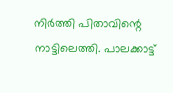നിര്‍ത്തി പിതാവിന്റെ നാട്ടിലെത്തി. പാലക്കാട്ട്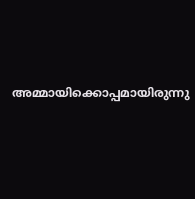അമ്മായിക്കൊപ്പമായിരുന്നു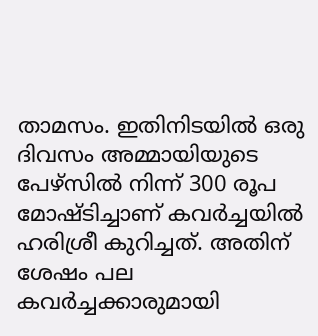താമസം. ഇതിനിടയില്‍ ഒരു ദിവസം അമ്മായിയുടെ പേഴ്സില്‍ നിന്ന് 300 രൂപ മോഷ്ടിച്ചാണ് കവര്‍ച്ചയില്‍ ഹരിശ്രീ കുറിച്ചത്. അതിന് ശേഷം പല കവര്‍ച്ചക്കാരുമായി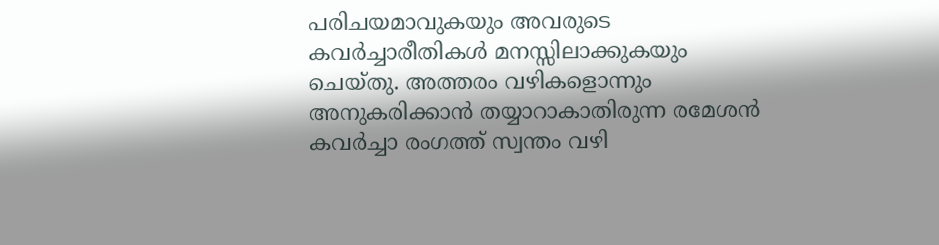പരിചയമാവുകയും അവരുടെ കവര്‍ച്ചാരീതികള്‍ മനസ്സിലാക്കുകയും ചെയ്തു. അത്തരം വഴികളൊന്നും അനുകരിക്കാന്‍ തയ്യാറാകാതിരുന്ന രമേശന്‍ കവര്‍ച്ചാ രംഗത്ത് സ്വന്തം വഴി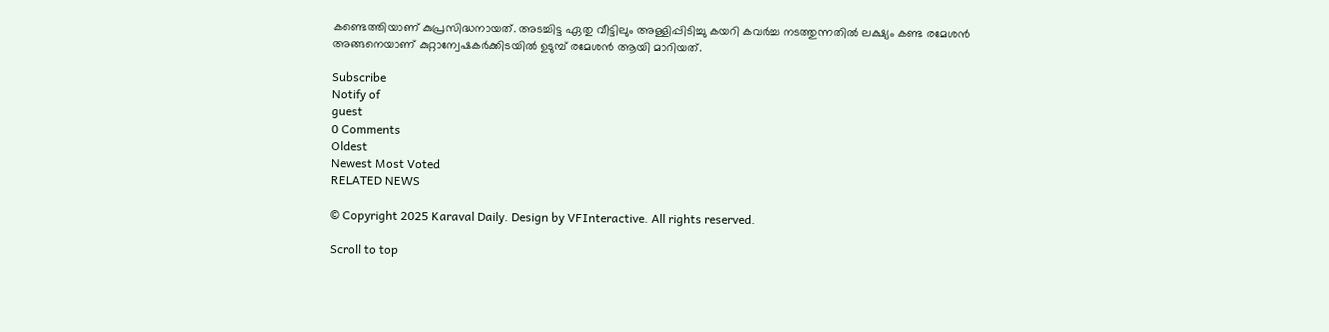കണ്ടെത്തിയാണ് കുപ്രസിദ്ധനായത്. അടച്ചിട്ട ഏതു വീട്ടിലും അള്ളിപ്പിടിച്ചു കയറി കവര്‍ച്ച നടത്തുന്നതില്‍ ലക്ഷ്യം കണ്ട രമേശന്‍ അങ്ങനെയാണ് കുറ്റാന്വേഷകര്‍ക്കിടയില്‍ ഉടുമ്പ് രമേശന്‍ ആയി മാറിയത്.

Subscribe
Notify of
guest
0 Comments
Oldest
Newest Most Voted
RELATED NEWS

© Copyright 2025 Karaval Daily. Design by VFInteractive. All rights reserved.

Scroll to top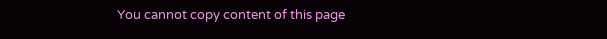You cannot copy content of this page